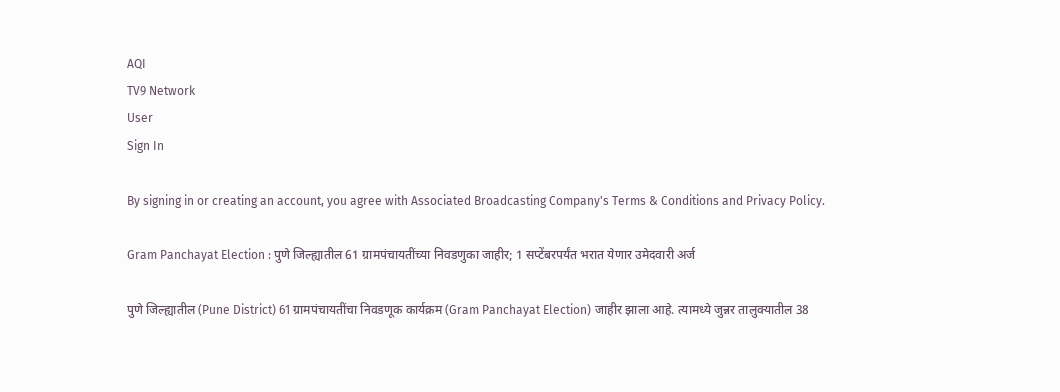AQI
TV9 Network
User
Sign In

By signing in or creating an account, you agree with Associated Broadcasting Company's Terms & Conditions and Privacy Policy.

Gram Panchayat Election : पुणे जिल्ह्यातील 61 ग्रामपंचायतींच्या निवडणुका जाहीर; 1 सप्टेंबरपर्यंत भरात येणार उमेदवारी अर्ज

पुणे जिल्ह्यातील (Pune District) 61 ग्रामपंचायतींचा निवडणूक कार्यक्रम (Gram Panchayat Election) जाहीर झाला आहे. त्यामध्ये जुन्नर तालुक्यातील 38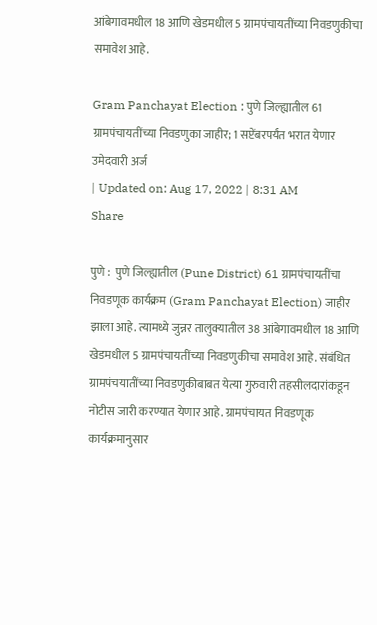आंबेगावमधील 18 आणि खेडमधील 5 ग्रामपंचायतींच्या निवडणुकीचा समावेश आहे.

Gram Panchayat Election : पुणे जिल्ह्यातील 61 ग्रामपंचायतींच्या निवडणुका जाहीर; 1 सप्टेंबरपर्यंत भरात येणार उमेदवारी अर्ज
| Updated on: Aug 17, 2022 | 8:31 AM
Share

पुणे :  पुणे जिल्ह्यातील (Pune District) 61 ग्रामपंचायतींचा निवडणूक कार्यक्रम (Gram Panchayat Election) जाहीर झाला आहे. त्यामध्ये जुन्नर तालुक्यातील 38 आंबेगावमधील 18 आणि खेडमधील 5 ग्रामपंचायतींच्या निवडणुकीचा समावेश आहे. संबंधित ग्रामपंचयातींच्या निवडणुकीबाबत येत्या गुरुवारी तहसीलदारांकडून नोटीस जारी करण्यात येणार आहे. ग्रामपंचायत निवडणूक कार्यक्रमानुसार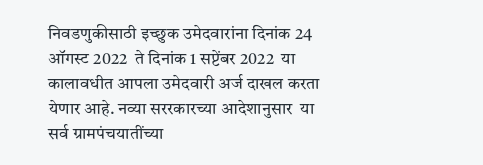निवडणुकीसाठी इच्छुक उमेदवारांना दिनांक 24 ऑगस्ट 2022  ते दिनांक 1 सप्टेंबर 2022  या कालावधीत आपला उमेदवारी अर्ज दाखल करता येणार आहे. नव्या सररकारच्या आदेशानुसार  या सर्व ग्रामपंचयातींच्या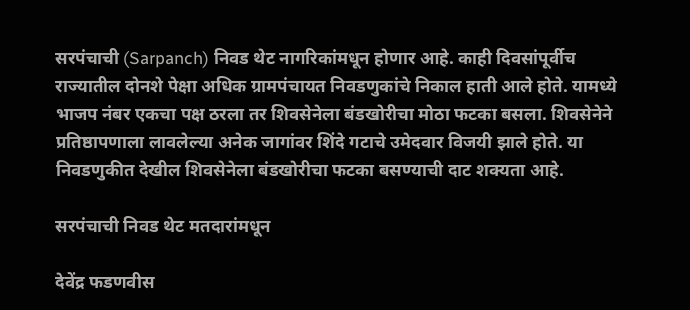सरपंचाची (Sarpanch) निवड थेट नागरिकांमधून होणार आहे. काही दिवसांपूर्वीच राज्यातील दोनशे पेक्षा अधिक ग्रामपंचायत निवडणुकांचे निकाल हाती आले होते. यामध्ये भाजप नंबर एकचा पक्ष ठरला तर शिवसेनेला बंडखोरीचा मोठा फटका बसला. शिवसेनेने प्रतिष्ठापणाला लावलेल्या अनेक जागांवर शिंदे गटाचे उमेदवार विजयी झाले होते. या निवडणुकीत देखील शिवसेनेला बंडखोरीचा फटका बसण्याची दाट शक्यता आहे.

सरपंचाची निवड थेट मतदारांमधून

देवेंद्र फडणवीस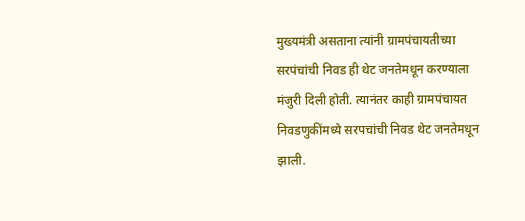मुख्यमंत्री असताना त्यांनी ग्रामपंचायतीच्या सरपंचांची निवड ही थेट जनतेमधून करण्याला मंजुरी दिली होती. त्यानंतर काही ग्रामपंचायत निवडणुकींमध्ये सरपचांची निवड थेट जनतेमधून झाली.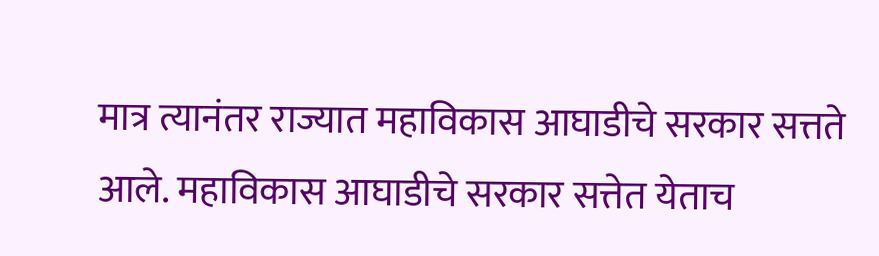मात्र त्यानंतर राज्यात महाविकास आघाडीचे सरकार सत्तते आले. महाविकास आघाडीचे सरकार सत्तेत येताच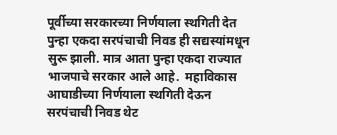पूर्वीच्या सरकारच्या निर्णयाला स्थगिती देत पुन्हा एकदा सरपंचाची निवड ही सद्यस्यांमधून सुरू झाली. मात्र आता पुन्हा एकदा राज्यात भाजपाचे सरकार आले आहे.  महाविकास आघाडीच्या निर्णयाला स्थगिती देऊन सरपंचाची निवड थेट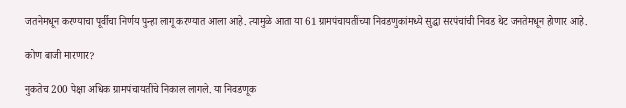जतनेमधून करण्याचा पूर्वीचा निर्णय पुन्हा लागू करण्यात आला आहे. त्यामुळे आता या 61 ग्रामपंचायतींच्या निवडणुकांमध्ये सुद्धा सरपंचांची निवड थेट जनतेमधून होणार आहे.

कोण बाजी मारणार?

नुकतेच 200 पेक्षा अधिक ग्रामपंचायतींचे निकाल लागले. या निवडणूक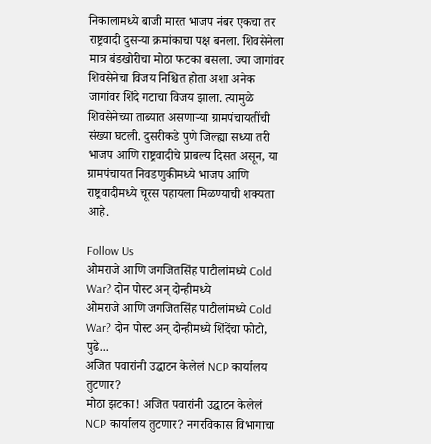निकालामध्ये बाजी मारत भाजप नंबर एकचा तर राष्ट्रवादी दुसऱ्या क्रमांकाचा पक्ष बनला. शिवसेनेला मात्र बंडखोरीचा मोठा फटका बसला. ज्या जागांवर शिवसेनेचा विजय निश्चित होता अशा अनेक जागांवर शिंदे गटाचा विजय झाला. त्यामुळे शिवसेनेच्या ताब्यात असणाऱ्या ग्रामपंचायतींची संख्या घटली. दुसरीकडे पुणे जिल्ह्या सध्या तरी भाजप आणि राष्ट्रवादीचे प्राबल्य दिसत असून, या ग्रामपंचायत निवडणुकीमध्ये भाजप आणि राष्ट्रवादीमध्ये चूरस पहायला मिळण्याची शक्यता आहे.

Follow Us
ओमराजे आणि जगजितसिंह पाटीलांमध्ये Cold War? दोन पोस्ट अन् दोन्हीमध्ये
ओमराजे आणि जगजितसिंह पाटीलांमध्ये Cold War? दोन पोस्ट अन् दोन्हीमध्ये शिंदेंचा फोटो, पुढे...
अजित पवारांनी उद्घाटन केलेलं NCP कार्यालय तुटणार?
मोठा झटका! अजित पवारांनी उद्घाटन केलेलं NCP कार्यालय तुटणार? नगरविकास विभागाचा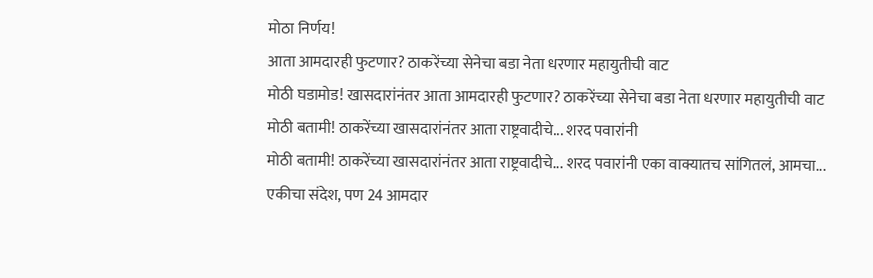मोठा निर्णय!
आता आमदारही फुटणार? ठाकरेंच्या सेनेचा बडा नेता धरणार महायुतीची वाट
मोठी घडामोड! खासदारांनंतर आता आमदारही फुटणार? ठाकरेंच्या सेनेचा बडा नेता धरणार महायुतीची वाट
मोठी बतामी! ठाकरेंच्या खासदारांनंतर आता राष्ट्रवादीचे... शरद पवारांनी
मोठी बतामी! ठाकरेंच्या खासदारांनंतर आता राष्ट्रवादीचे... शरद पवारांनी एका वाक्यातच सांगितलं, आमचा...
एकीचा संदेश, पण 24 आमदार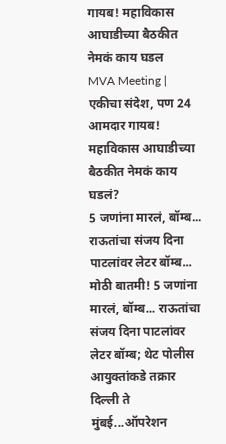गायब! महाविकास आघाडीच्या बैठकीत नेमकं काय घडल
MVA Meeting | एकीचा संदेश, पण 24 आमदार गायब! महाविकास आघाडीच्या बैठकीत नेमकं काय घडलं?
5 जणांना मारलं, बॉम्ब... राऊतांचा संजय दिना पाटलांवर लेटर बॉम्ब...
मोठी बातमी! 5 जणांना मारलं, बॉम्ब... राऊतांचा संजय दिना पाटलांवर लेटर बॉम्ब; थेट पोलीस आयुक्तांकडे तक्रार
दिल्ली ते मुंबई...ऑपरेशन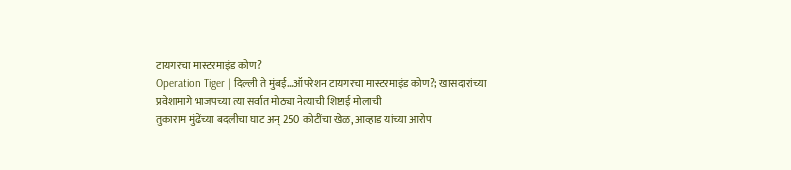टायगरचा मास्टरमाइंड कोण?
Operation Tiger | दिल्ली ते मुंबई...ऑपरेशन टायगरचा मास्टरमाइंड कोण?; खासदारांच्या प्रवेशामागे भाजपच्या त्या सर्वात मोठ्या नेत्याची शिष्टाई मोलाची
तुकाराम मुंढेंच्या बदलीचा घाट अन् 250 कोटींचा खेळ, आव्हाड यांच्या आरोप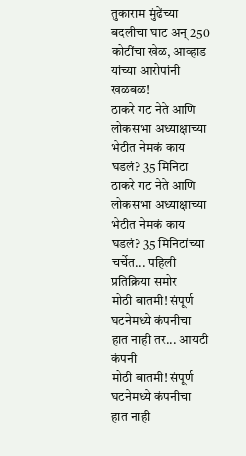तुकाराम मुंढेंच्या बदलीचा घाट अन् 250 कोटींचा खेळ, आव्हाड यांच्या आरोपांनी खळबळ!
ठाकरे गट नेते आणि लोकसभा अध्याक्षाच्या भेटीत नेमकं काय घडलं? 35 मिनिटा
ठाकरे गट नेते आणि लोकसभा अध्याक्षाच्या भेटीत नेमकं काय घडलं? 35 मिनिटांच्या चर्चेत... पहिली प्रतिक्रिया समोर
मोठी बातमी! संपूर्ण घटनेमध्ये कंपनीचा हात नाही तर... आयटी कंपनी
मोठी बातमी! संपूर्ण घटनेमध्ये कंपनीचा हात नाही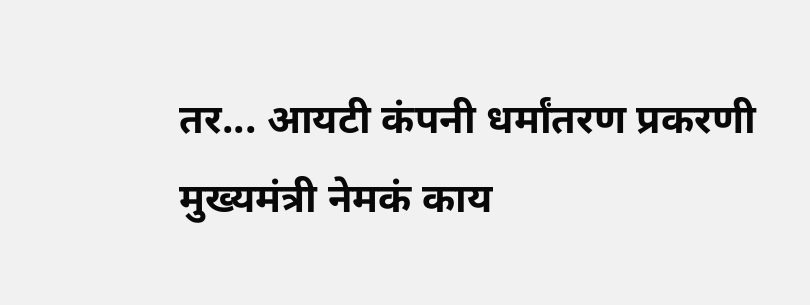तर... आयटी कंपनी धर्मांतरण प्रकरणी मुख्यमंत्री नेमकं काय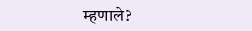म्हणाले?